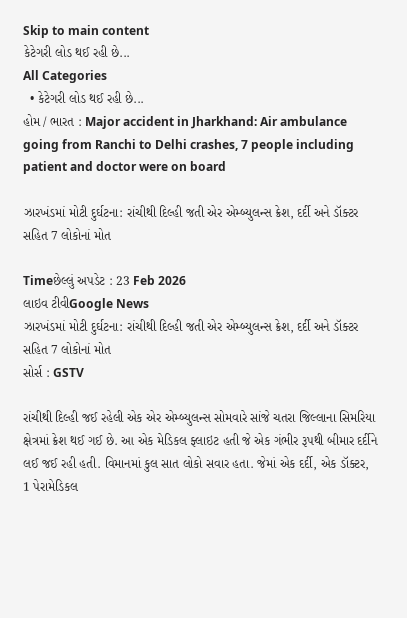Skip to main content
કેટેગરી લોડ થઈ રહી છે...
All Categories
  • કેટેગરી લોડ થઈ રહી છે...
હોમ / ભારત : Major accident in Jharkhand: Air ambulance going from Ranchi to Delhi crashes, 7 people including patient and doctor were on board

ઝારખંડમાં મોટી દુર્ઘટના: રાંચીથી દિલ્હી જતી એર એમ્બ્યુલન્સ ક્રેશ, દર્દી અને ડૉક્ટર સહિત 7 લોકોનાં મોત

Timeછેલ્લું અપડેટ : 23 Feb 2026
લાઇવ ટીવીGoogle News
ઝારખંડમાં મોટી દુર્ઘટના: રાંચીથી દિલ્હી જતી એર એમ્બ્યુલન્સ ક્રેશ, દર્દી અને ડૉક્ટર સહિત 7 લોકોનાં મોત
સોર્સ : GSTV

રાંચીથી દિલ્હી જઈ રહેલી એક એર એમ્બ્યુલન્સ સોમવારે સાંજે ચતરા જિલ્લાના સિમરિયા ક્ષેત્રમાં ક્રેશ થઈ ગઈ છે. આ એક મેડિકલ ફ્લાઇટ હતી જે એક ગંભીર રૂપથી બીમાર દર્દીને લઈ જઈ રહી હતી. વિમાનમાં કુલ સાત લોકો સવાર હતા. જેમાં એક દર્દી, એક ડૉક્ટર, 1 પેરામેડિકલ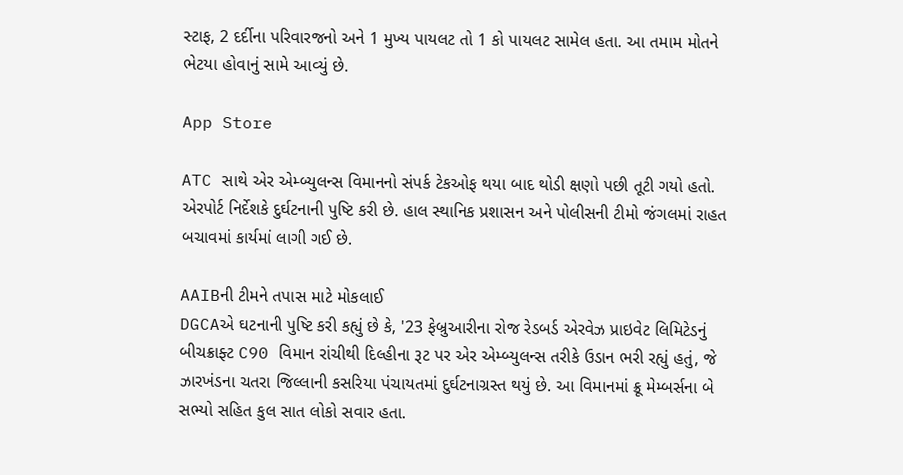સ્ટાફ, 2 દર્દીના પરિવારજનો અને 1 મુખ્ય પાયલટ તો 1 કો પાયલટ સામેલ હતા. આ તમામ મોતને ભેટયા હોવાનું સામે આવ્યું છે.

App Store

ATC સાથે એર એમ્બ્યુલન્સ વિમાનનો સંપર્ક ટેકઓફ થયા બાદ થોડી ક્ષણો પછી તૂટી ગયો હતો. એરપોર્ટ નિર્દેશકે દુર્ઘટનાની પુષ્ટિ કરી છે. હાલ સ્થાનિક પ્રશાસન અને પોલીસની ટીમો જંગલમાં રાહત બચાવમાં કાર્યમાં લાગી ગઈ છે.

AAIBની ટીમને તપાસ માટે મોકલાઈ
DGCAએ ઘટનાની પુષ્ટિ કરી કહ્યું છે કે, '23 ફેબ્રુઆરીના રોજ રેડબર્ડ એરવેઝ પ્રાઇવેટ લિમિટેડનું બીચક્રાફ્ટ C90 વિમાન રાંચીથી દિલ્હીના રૂટ પર એર એમ્બ્યુલન્સ તરીકે ઉડાન ભરી રહ્યું હતું, જે ઝારખંડના ચતરા જિલ્લાની કસરિયા પંચાયતમાં દુર્ઘટનાગ્રસ્ત થયું છે. આ વિમાનમાં ક્રૂ મેમ્બર્સના બે સભ્યો સહિત કુલ સાત લોકો સવાર હતા.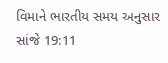વિમાને ભારતીય સમય અનુસાર સાંજે 19:11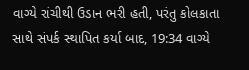વાગ્યે રાંચીથી ઉડાન ભરી હતી, પરંતુ કોલકાતા સાથે સંપર્ક સ્થાપિત કર્યા બાદ, 19:34 વાગ્યે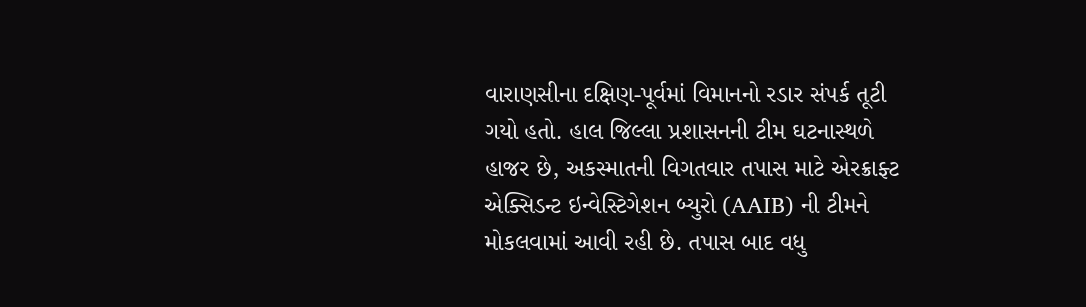વારાણસીના દક્ષિણ-પૂર્વમાં વિમાનનો રડાર સંપર્ક તૂટી ગયો હતો. હાલ જિલ્લા પ્રશાસનની ટીમ ઘટનાસ્થળે હાજર છે, અકસ્માતની વિગતવાર તપાસ માટે એરક્રાફ્ટ એક્સિડન્ટ ઇન્વેસ્ટિગેશન બ્યુરો (AAIB) ની ટીમને મોકલવામાં આવી રહી છે. તપાસ બાદ વધુ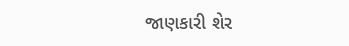જાણકારી શેર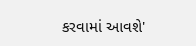કરવામાં આવશે'